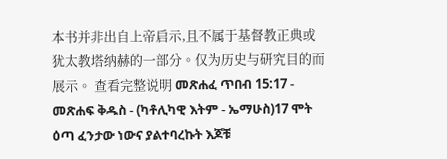本书并非出自上帝启示,且不属于基督教正典或犹太教塔纳赫的一部分。仅为历史与研究目的而展示。 查看完整说明 መጽሐፈ ጥበብ 15:17 - መጽሐፍ ቅዱስ - (ካቶሊካዊ እትም - ኤማሁስ)17 ሞት ዕጣ ፈንታው ነውና ያልተባረኩት እጆቹ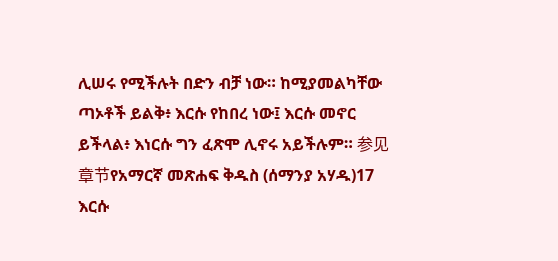ሊሠሩ የሚችሉት በድን ብቻ ነው። ከሚያመልካቸው ጣኦቶች ይልቅ፥ እርሱ የከበረ ነው፤ እርሱ መኖር ይችላል፥ እነርሱ ግን ፈጽሞ ሊኖሩ አይችሉም። 参见章节የአማርኛ መጽሐፍ ቅዱስ (ሰማንያ አሃዱ)17 እርሱ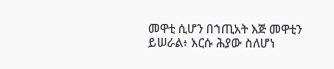መዋቲ ሲሆን በኀጢአት እጅ መዋቲን ይሠራል፥ እርሱ ሕያው ስለሆነ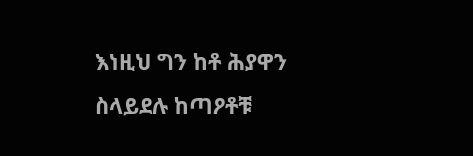እነዚህ ግን ከቶ ሕያዋን ስላይደሉ ከጣዖቶቹ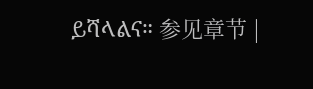ይሻላልና። 参见章节 |